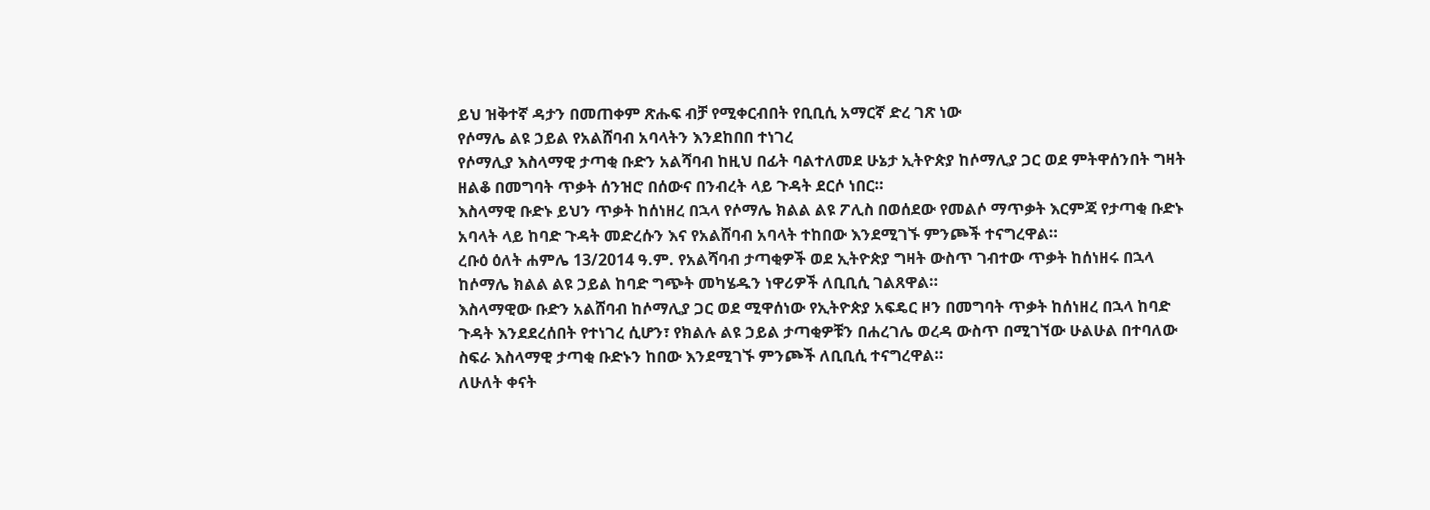ይህ ዝቅተኛ ዳታን በመጠቀም ጽሑፍ ብቻ የሚቀርብበት የቢቢሲ አማርኛ ድረ ገጽ ነው
የሶማሌ ልዩ ኃይል የአልሸባብ አባላትን እንደከበበ ተነገረ
የሶማሊያ እስላማዊ ታጣቂ ቡድን አልሻባብ ከዚህ በፊት ባልተለመደ ሁኔታ ኢትዮጵያ ከሶማሊያ ጋር ወደ ምትዋሰንበት ግዛት ዘልቆ በመግባት ጥቃት ሰንዝሮ በሰውና በንብረት ላይ ጉዳት ደርሶ ነበር።
እስላማዊ ቡድኑ ይህን ጥቃት ከሰነዘረ በኋላ የሶማሌ ክልል ልዩ ፖሊስ በወሰደው የመልሶ ማጥቃት እርምጃ የታጣቂ ቡድኑ አባላት ላይ ከባድ ጉዳት መድረሱን እና የአልሸባብ አባላት ተከበው እንደሚገኙ ምንጮች ተናግረዋል።
ረቡዕ ዕለት ሐምሌ 13/2014 ዓ.ም. የአልሻባብ ታጣቂዎች ወደ ኢትዮጵያ ግዛት ውስጥ ገብተው ጥቃት ከሰነዘሩ በኋላ ከሶማሌ ክልል ልዩ ኃይል ከባድ ግጭት መካሄዱን ነዋሪዎች ለቢቢሲ ገልጸዋል።
እስላማዊው ቡድን አልሸባብ ከሶማሊያ ጋር ወደ ሚዋሰነው የኢትዮጵያ አፍዴር ዞን በመግባት ጥቃት ከሰነዘረ በኋላ ከባድ ጉዳት እንደደረሰበት የተነገረ ሲሆን፣ የክልሉ ልዩ ኃይል ታጣቂዎቹን በሐረገሌ ወረዳ ውስጥ በሚገኘው ሁልሁል በተባለው ስፍራ እስላማዊ ታጣቂ ቡድኑን ከበው እንደሚገኙ ምንጮች ለቢቢሲ ተናግረዋል።
ለሁለት ቀናት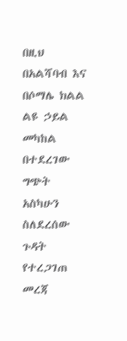በዚህ በአልሻባብ እና በሶማሌ ክልል ልዩ ኃይል መካከል በተደረገው ግጭት አስካሁን ስለደረሰው ጉዳት የተረጋገጠ መረጃ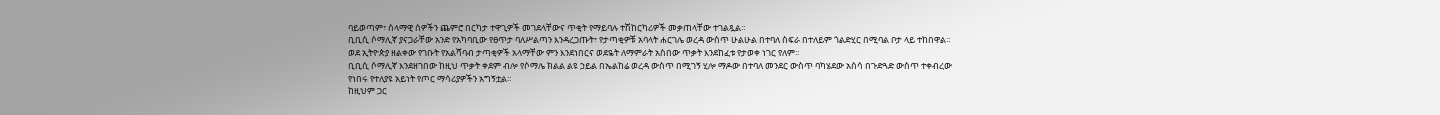ባይወጣም፣ ሰላማዊ ሰዎችን ጨምሮ በርካታ ተዋጊዎች መገደላቸውና ጥቂት የማይባሉ ተሽከርካሪዎች መቃጠላቸው ተገልጿል።
ቢቢሲ ሶማሊኛ ያናጋራቸው አንድ የአካባቢው የፀጥታ ባለሥልጣን እንዳረጋጡት፣ የታጣቂዎቹ አባላት ሐርገሌ ወረዳ ውስጥ ሁልሁል በተባለ ስፍራ በተለይም ጎልድሂር በሚባል ቦታ ላይ ተከበዋል።
ወደ ኢትዮጵያ ዘልቀው የገቡት የአልሻባብ ታጣቂዎች አላማቸው ምን እንደነበርና ወደዬት ለማምራት አስበው ጥቃት እንደከፈቱ የታወቀ ነገር የለም።
ቢቢሲ ሶማሊኛ እንደዘገበው ከዚህ ጥቃት ቀደም ብሎ የሶማሌ ክልል ልዩ ኃይል በኤልከሬ ወረዳ ውስጥ በሚገኝ ሂሎ ማዶው በተባለ መንደር ውስጥ ባካሄደው አሰሳ በጉድጓድ ውስጥ ተቀብረው የነበሩ የተለያዩ አይነት የጦር ማሳሪያዎችን አግኝቷል።
ከዚህም ጋር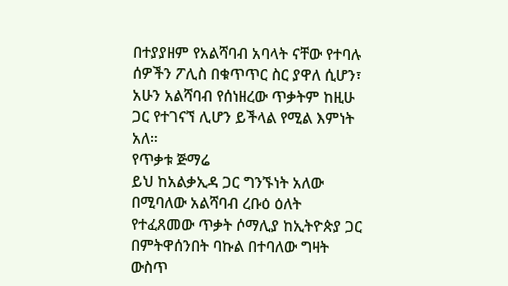በተያያዘም የአልሻባብ አባላት ናቸው የተባሉ ሰዎችን ፖሊስ በቁጥጥር ስር ያዋለ ሲሆን፣ አሁን አልሻባብ የሰነዘረው ጥቃትም ከዚሁ ጋር የተገናኘ ሊሆን ይችላል የሚል እምነት አለ።
የጥቃቱ ጅማሬ
ይህ ከአልቃኢዳ ጋር ግንኙነት አለው በሚባለው አልሻባብ ረቡዕ ዕለት የተፈጸመው ጥቃት ሶማሊያ ከኢትዮጵያ ጋር በምትዋሰንበት ባኩል በተባለው ግዛት ውስጥ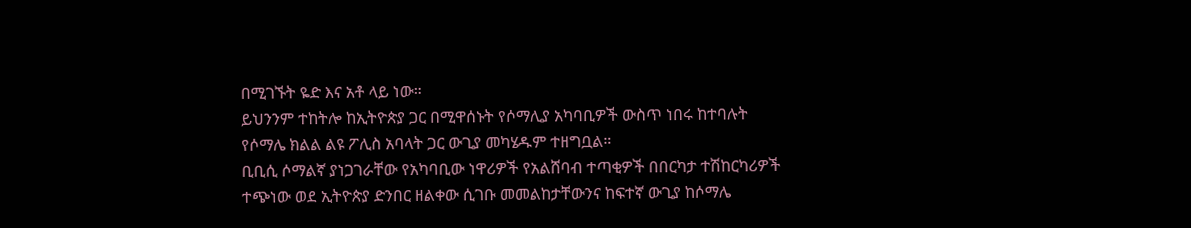በሚገኙት ዬድ እና አቶ ላይ ነው።
ይህንንም ተከትሎ ከኢትዮጵያ ጋር በሚዋሰኑት የሶማሊያ አካባቢዎች ውስጥ ነበሩ ከተባሉት የሶማሌ ክልል ልዩ ፖሊስ አባላት ጋር ውጊያ መካሄዱም ተዘግቧል።
ቢቢሲ ሶማልኛ ያነጋገራቸው የአካባቢው ነዋሪዎች የአልሸባብ ተጣቂዎች በበርካታ ተሽከርካሪዎች ተጭነው ወደ ኢትዮጵያ ድንበር ዘልቀው ሲገቡ መመልከታቸውንና ከፍተኛ ውጊያ ከሶማሌ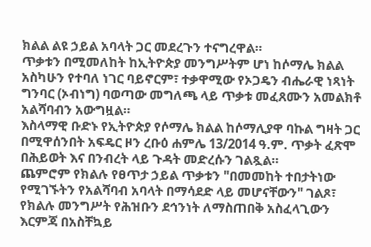ክልል ልዩ ኃይል አባላት ጋር መደረጉን ተናግረዋል።
ጥቃቱን በሚመለከት ከኢትዮጵያ መንግሥትም ሆነ ከሶማሌ ክልል አስካሁን የተባለ ነገር ባይኖርም፣ ተቃዋሚው የኦጋዴን ብሔራዊ ነጻነት ግንባር (ኦብነግ) ባወጣው መግለጫ ላይ ጥቃቱ መፈጸሙን አመልክቶ አልሻባብን አውግዟል።
እስላማዊ ቡድኑ የኢትዮጵያ የሶማሌ ክልል ከሶማሊያዋ ባኩል ግዛት ጋር በሚዋሰንበት አፍዴር ዞን ረቡዕ ሐምሌ 13/2014 ዓ.ም. ጥቃት ፈጽሞ በሕይወት እና በንብረት ላይ ጉዳት መድረሱን ገልጿል።
ጨምሮም የክልሉ የፀጥታ ኃይል ጥቃቱን "በመመከት ተበታትነው የሚገኙትን የአልሻባብ አባላት በማሳደድ ላይ መሆናቸውን" ገልጾ፣ የክልሉ መንግሥት የሕዝቡን ደኅንነት ለማስጠበቅ አስፈላጊውን እርምጃ በአስቸኳይ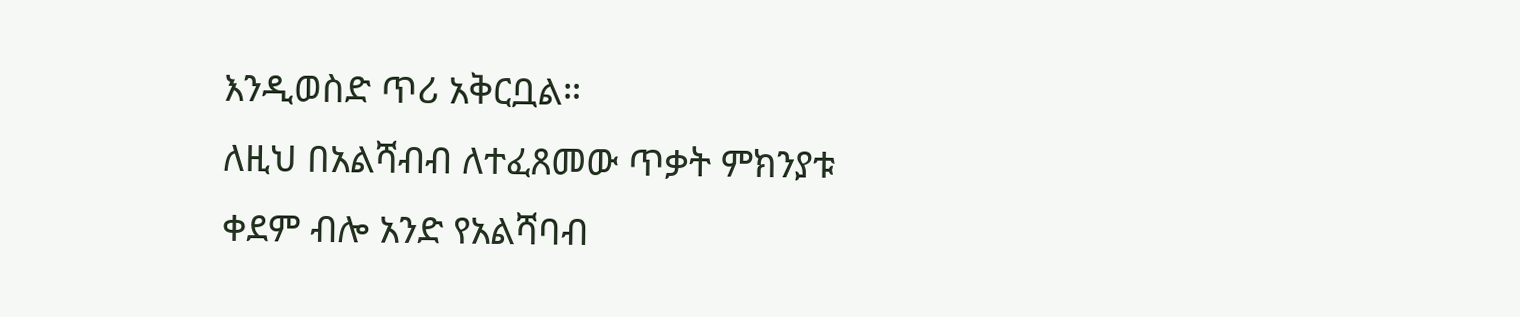እንዲወስድ ጥሪ አቅርቧል።
ለዚህ በአልሻብብ ለተፈጸመው ጥቃት ምክንያቱ ቀደም ብሎ አንድ የአልሻባብ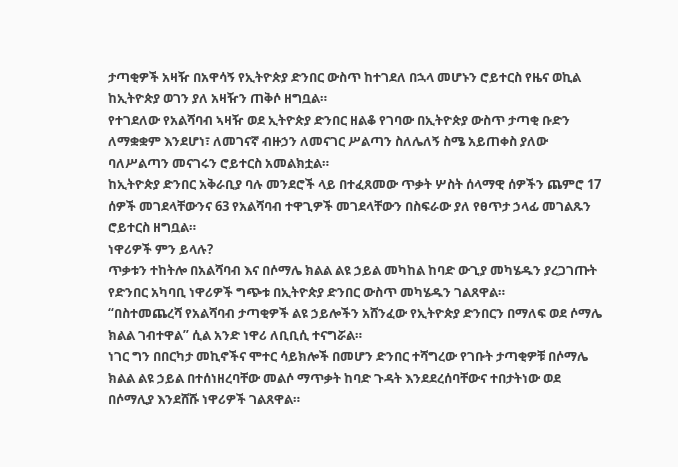ታጣቂዎች አዛዥ በአዋሳኝ የኢትዮጵያ ድንበር ውስጥ ከተገደለ በኋላ መሆኑን ሮይተርስ የዜና ወኪል ከኢትዮጵያ ወገን ያለ አዛዥን ጠቅሶ ዘግቧል።
የተገደለው የአልሻባብ ኣዛዥ ወደ ኢትዮጵያ ድንበር ዘልቆ የገባው በኢትዮጵያ ውስጥ ታጣቂ ቡድን ለማቋቋም እንደሆነ፣ ለመገናኛ ብዙኃን ለመናገር ሥልጣን ስለሌለኝ ስሜ አይጠቀስ ያለው ባለሥልጣን መናገሩን ሮይተርስ አመልክቷል።
ከኢትዮጵያ ድንበር አቅራቢያ ባሉ መንደሮች ላይ በተፈጸመው ጥቃት ሦስት ሰላማዊ ሰዎችን ጨምሮ 17 ሰዎች መገደላቸውንና 63 የአልሻባብ ተዋጊዎች መገደላቸውን በስፍራው ያለ የፀጥታ ኃላፊ መገልጹን ሮይተርስ ዘግቧል።
ነዋሪዎች ምን ይላሉ?
ጥቃቱን ተከትሎ በአልሻባብ እና በሶማሌ ክልል ልዩ ኃይል መካከል ከባድ ውጊያ መካሄዱን ያረጋገጡት የድንበር አካባቢ ነዋሪዎች ግጭቱ በኢትዮጵያ ድንበር ውስጥ መካሄዱን ገልጸዋል።
“በስተመጨረሻ የአልሻባብ ታጣቂዎች ልዩ ኃይሎችን አሸንፈው የኢትዮጵያ ድንበርን በማለፍ ወደ ሶማሌ ክልል ገብተዋል” ሲል አንድ ነዋሪ ለቢቢሲ ተናግሯል።
ነገር ግን በበርካታ መኪኖችና ሞተር ሳይክሎች በመሆን ድንበር ተሻግረው የገቡት ታጣቂዎቹ በሶማሌ ክልል ልዩ ኃይል በተሰነዘረባቸው መልሶ ማጥቃት ከባድ ጉዳት እንደደረሰባቸውና ተበታትነው ወደ በሶማሊያ እንደሸሹ ነዋሪዎች ገልጸዋል።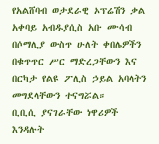የአልሸባብ ወታደራዊ ኦፕሬሽን ቃል አቀባይ አብዱያሲስ አቡ ሙሳብ በሶማሊያ ውስጥ ሁለት ቀበሌዎችን በቁጥጥር ሥር ማድረጋቸውን እና በርካታ የልዩ ፖሊስ ኃይል አባላትን መግደላቸውን ተናግሯል።
ቢቢሲ ያናገራቸው ነዋሪዎች እንዳሉት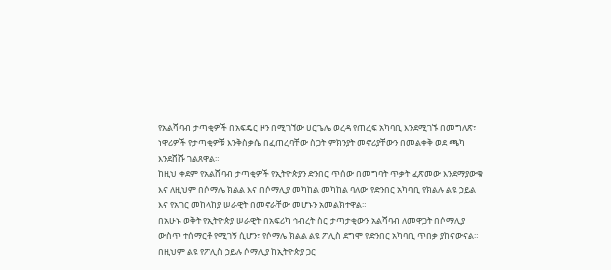የአልሻባብ ታጣቂዎች በአፍዴር ዞን በሚገኘው ሀርጌሌ ወረዳ የጠረፍ አካባቢ እንደሚገኙ በመግለጽ፣ ነዋሪዎች የታጣቂዎቹ እንቅስቃሴ በፈጠረባቸው ስጋት ምክንያት መኖሪያቸውን በመልቀቅ ወደ ጫካ እንደሸሹ ገልጸዋል።
ከዚህ ቀደም የአልሸባብ ታጣቂዎች የኢትዮጵያን ድንበር ጥሰው በመግባት ጥቃት ፈጽመው እንደማያውቁ እና ለዚህም በሶማሌ ክልል እና በሶማሊያ መካከል መካከል ባለው የድንበር አካባቢ የክልሉ ልዩ ኃይል እና የአገር መከላከያ ሠራዊት በመኖራቸው መሆኑን አመልክተዋል።
በአሁኑ ወቅት የኢትዮጵያ ሠራዊት በአፍሪካ ኅብረት ስር ታጣታቂውን አልሻባብ ለመዋጋት በሶማሊያ ውስጥ ተሰማርቶ የሚገኝ ሲሆን፣ የሶማሌ ክልል ልዩ ፖሊስ ደግሞ የድንበር አካባቢ ጥበቃ ያከናውናል።
በዚህም ልዩ የፖሊስ ኃይሉ ሶማሊያ ከኢትዮጵያ ጋር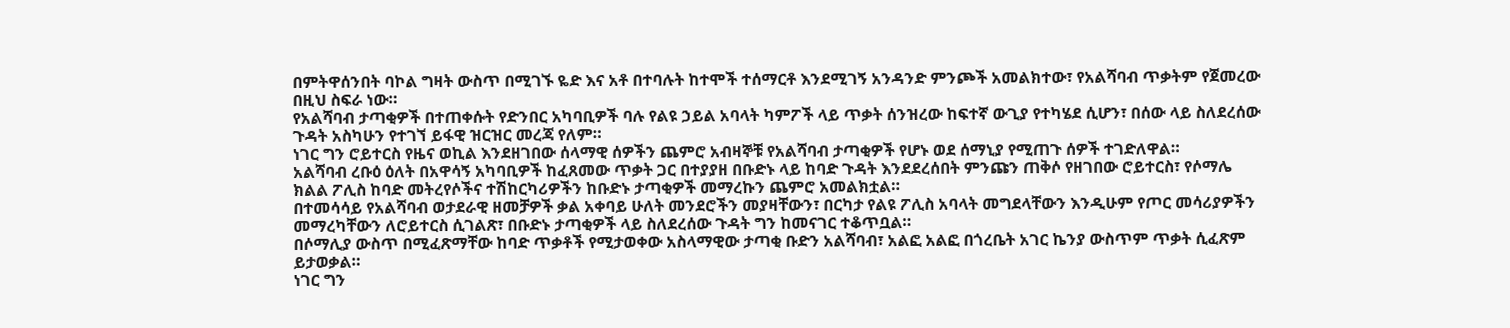በምትዋሰንበት ባኮል ግዛት ውስጥ በሚገኙ ዬድ እና አቶ በተባሉት ከተሞች ተሰማርቶ እንደሚገኝ አንዳንድ ምንጮች አመልክተው፣ የአልሻባብ ጥቃትም የጀመረው በዚህ ስፍራ ነው።
የአልሻባብ ታጣቂዎች በተጠቀሱት የድንበር አካባቢዎች ባሉ የልዩ ኃይል አባላት ካምፖች ላይ ጥቃት ሰንዝረው ከፍተኛ ውጊያ የተካሄደ ሲሆን፣ በሰው ላይ ስለደረሰው ጉዳት አስካሁን የተገኘ ይፋዊ ዝርዝር መረጃ የለም።
ነገር ግን ሮይተርስ የዜና ወኪል እንደዘገበው ሰላማዊ ሰዎችን ጨምሮ አብዛኞቹ የአልሻባብ ታጣቂዎች የሆኑ ወደ ሰማኒያ የሚጠጉ ሰዎች ተገድለዋል።
አልሻባብ ረቡዕ ዕለት በአዋሳኝ አካባቢዎች ከፈጸመው ጥቃት ጋር በተያያዘ በቡድኑ ላይ ከባድ ጉዳት እንደደረሰበት ምንጩን ጠቅሶ የዘገበው ሮይተርስ፣ የሶማሌ ክልል ፖሊስ ከባድ መትረየሶችና ተሽከርካሪዎችን ከቡድኑ ታጣቂዎች መማረኩን ጨምሮ አመልክቷል።
በተመሳሳይ የአልሻባብ ወታደራዊ ዘመቻዎች ቃል አቀባይ ሁለት መንደሮችን መያዛቸውን፣ በርካታ የልዩ ፖሊስ አባላት መግደላቸውን እንዲሁም የጦር መሳሪያዎችን መማረካቸውን ለሮይተርስ ሲገልጽ፣ በቡድኑ ታጣቂዎች ላይ ስለደረሰው ጉዳት ግን ከመናገር ተቆጥቧል።
በሶማሊያ ውስጥ በሚፈጽማቸው ከባድ ጥቃቶች የሚታወቀው አስላማዊው ታጣቂ ቡድን አልሻባብ፣ አልፎ አልፎ በጎረቤት አገር ኬንያ ውስጥም ጥቃት ሲፈጽም ይታወቃል።
ነገር ግን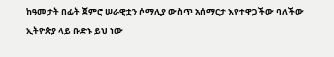ከዓመታት በፊት ጀምሮ ሠራዊቷን ሶማሊያ ውስጥ አሰማርታ እየተዋጋችው ባለችው ኢትዮጵያ ላይ ቡድኑ ይህ ነው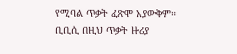የሚባል ጥቃት ፈጽሞ አያውቅም።
ቢቢሲ በዚህ ጥቃት ዙሪያ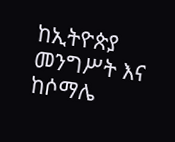ከኢትዮጵያ መንግሥት እና ከሶማሌ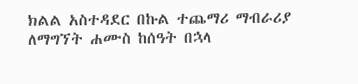ክልል አስተዳደር በኩል ተጨማሪ ማብራሪያ ለማግኘት ሐሙስ ከሰዓት በኋላ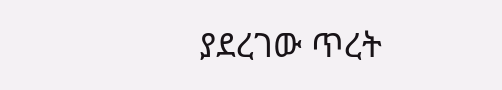ያደረገው ጥረት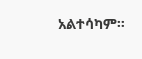አልተሳካም።